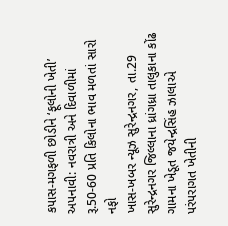કપાસ-મગફળી છોડીને ‘ફૂલોની ખેતી’ અપનાવી: નવરાત્રી અને દિવાળીમાં રૂ.50-60 પ્રતિ કિલોના ભાવ મળતાં સારો નફો
ખાસ-ખબર ન્યૂઝ સુરેન્દ્રનગર, તા.29
સુરેન્દ્રનગર જિલ્લાના ધ્રાંગધ્રા તાલુકાના કોંઢ ગામના ખેડૂત જયેન્દ્રસિંહ ઝાલાએ પરંપરાગત ખેતીની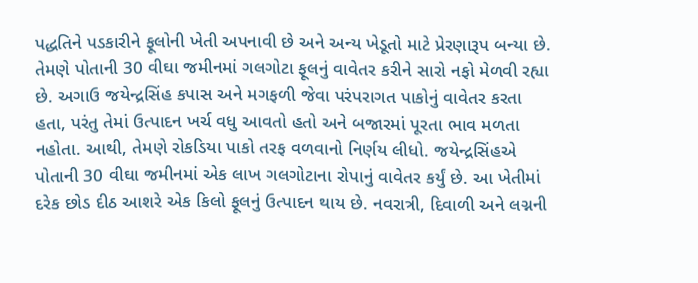પદ્ધતિને પડકારીને ફૂલોની ખેતી અપનાવી છે અને અન્ય ખેડૂતો માટે પ્રેરણારૂપ બન્યા છે. તેમણે પોતાની 30 વીઘા જમીનમાં ગલગોટા ફૂલનું વાવેતર કરીને સારો નફો મેળવી રહ્યા છે. અગાઉ જયેન્દ્રસિંહ કપાસ અને મગફળી જેવા પરંપરાગત પાકોનું વાવેતર કરતા હતા, પરંતુ તેમાં ઉત્પાદન ખર્ચ વધુ આવતો હતો અને બજારમાં પૂરતા ભાવ મળતા નહોતા. આથી, તેમણે રોકડિયા પાકો તરફ વળવાનો નિર્ણય લીધો. જયેન્દ્રસિંહએ પોતાની 30 વીઘા જમીનમાં એક લાખ ગલગોટાના રોપાનું વાવેતર કર્યું છે. આ ખેતીમાં દરેક છોડ દીઠ આશરે એક કિલો ફૂલનું ઉત્પાદન થાય છે. નવરાત્રી, દિવાળી અને લગ્નની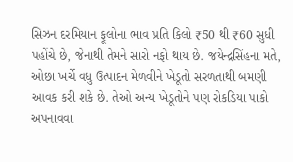સિઝન દરમિયાન ફૂલોના ભાવ પ્રતિ કિલો ₹50 થી ₹60 સુધી પહોંચે છે, જેનાથી તેમને સારો નફો થાય છે. જયેન્દ્રસિંહના મતે, ઓછા ખર્ચે વધુ ઉત્પાદન મેળવીને ખેડૂતો સરળતાથી બમણી આવક કરી શકે છે. તેઓ અન્ય ખેડૂતોને પણ રોકડિયા પાકો અપનાવવા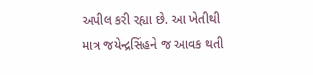અપીલ કરી રહ્યા છે. આ ખેતીથી માત્ર જયેન્દ્રસિંહને જ આવક થતી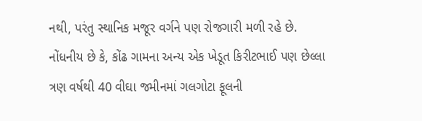નથી, પરંતુ સ્થાનિક મજૂર વર્ગને પણ રોજગારી મળી રહે છે. નોંધનીય છે કે, કોંઢ ગામના અન્ય એક ખેડૂત કિરીટભાઈ પણ છેલ્લા ત્રણ વર્ષથી 40 વીઘા જમીનમાં ગલગોટા ફૂલની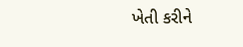ખેતી કરીને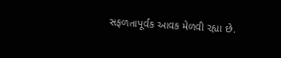સફળતાપૂર્વક આવક મેળવી રહ્યા છે.